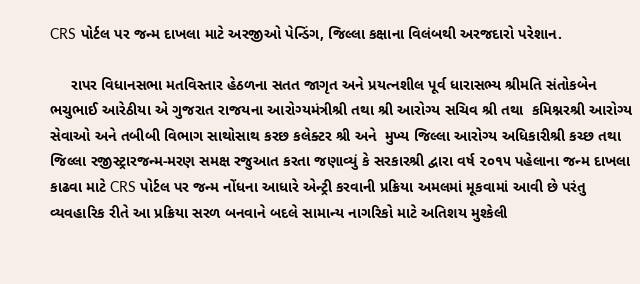CRS પોર્ટલ પર જન્મ દાખલા માટે અરજીઓ પેન્ડિંગ, જિલ્લા કક્ષાના વિલંબથી અરજદારો પરેશાન.

     રાપર વિધાનસભા મતવિસ્તાર હેઠળના સતત જાગૃત અને પ્રયત્નશીલ પૂર્વ ધારાસભ્ય શ્રીમતિ સંતોકબેન ભચુભાઈ આરેઠીયા એ ગુજરાત રાજયના આરોગ્યમંત્રીશ્રી તથા શ્રી આરોગ્ય સચિવ શ્રી તથા  કમિશ્નરશ્રી આરોગ્ય સેવાઓ અને તબીબી વિભાગ સાથોસાથ કરછ કલેક્ટર શ્રી અને  મુખ્ય જિલ્લા આરોગ્ય અધિકારીશ્રી કચ્છ તથા જિલ્લા રજીસ્ટ્રારજન્મ-મરણ સમક્ષ રજુઆત કરતા જણાવ્યું કે સરકારશ્રી દ્વારા વર્ષ ૨૦૧૫ પહેલાના જન્મ દાખલા કાઢવા માટે CRS પોર્ટલ પર જન્મ નોંધના આધારે એન્ટ્રી કરવાની પ્રક્રિયા અમલમાં મૂકવામાં આવી છે પરંતુ વ્યવહારિક રીતે આ પ્રક્રિયા સરળ બનવાને બદલે સામાન્ય નાગરિકો માટે અતિશય મુશ્કેલી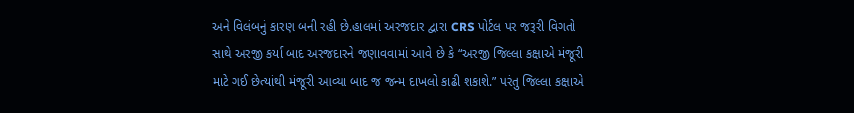અને વિલંબનું કારણ બની રહી છે.હાલમાં અરજદાર દ્વારા CRS પોર્ટલ પર જરૂરી વિગતો સાથે અરજી કર્યા બાદ અરજદારને જણાવવામાં આવે છે કે “અરજી જિલ્લા કક્ષાએ મંજૂરી માટે ગઈ છેત્યાંથી મંજૂરી આવ્યા બાદ જ જન્મ દાખલો કાઢી શકાશે.” પરંતુ જિલ્લા કક્ષાએ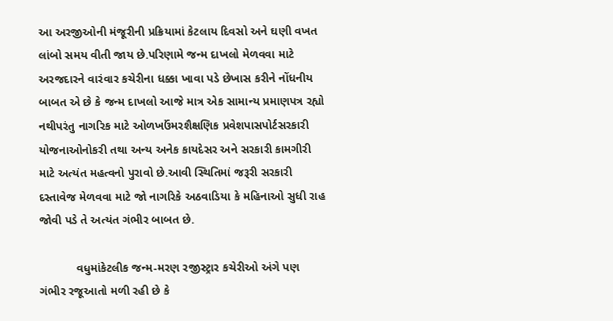આ અરજીઓની મંજૂરીની પ્રક્રિયામાં કેટલાય દિવસો અને ઘણી વખત લાંબો સમય વીતી જાય છે.પરિણામે જન્મ દાખલો મેળવવા માટે અરજદારને વારંવાર કચેરીના ધક્કા ખાવા પડે છેખાસ કરીને નોંધનીય બાબત એ છે કે જન્મ દાખલો આજે માત્ર એક સામાન્ય પ્રમાણપત્ર રહ્યો નથીપરંતુ નાગરિક માટે ઓળખઉંમરશૈક્ષણિક પ્રવેશપાસપોર્ટસરકારી યોજનાઓનોકરી તથા અન્ય અનેક કાયદેસર અને સરકારી કામગીરી માટે અત્યંત મહત્વનો પુરાવો છે.આવી સ્થિતિમાં જરૂરી સરકારી દસ્તાવેજ મેળવવા માટે જો નાગરિકે અઠવાડિયા કે મહિનાઓ સુધી રાહ જોવી પડે તે અત્યંત ગંભીર બાબત છે.

           વધુમાંકેટલીક જન્મ-મરણ રજીસ્ટ્રાર કચેરીઓ અંગે પણ ગંભીર રજૂઆતો મળી રહી છે કે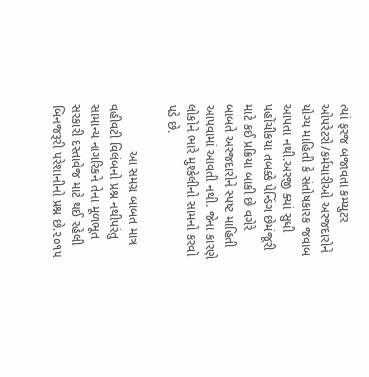ત્યાં ફરજ બજાવતા કમ્પ્યુટર ઓપરેટરો/કર્મચારીઓ અરજદારોને યોગ્ય માહિતી કે સંતોષકારક જવાબ આપતા નથી.અરજી ક્યાં સુધી પહોંચીકયા તબક્કે પેન્ડિંગ છેમંજૂરી માટે કઈ પ્રક્રિયા બાકી છે વગેરે બાબતે અરજદારોને સ્પષ્ટ માહિતી આપવામાં આવતી નથી. જેના કારણે લોકોને ભારે મુશ્કેલીનો સામનો કરવો પડે છે.

             આ સમગ્ર બાબત માત્ર વહીવટી વિલંબનો પ્રશ્ન નથીપરંતુ સામાન્ય નાગરિકને તેના મૂળભૂત સરકારી દસ્તાવેજ માટે થઈ રહેલી બિનજરૂરી પરેશાનીનો પ્રશ્ન છે.૨૦૧૫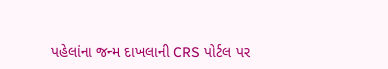પહેલાંના જન્મ દાખલાની CRS પોર્ટલ પર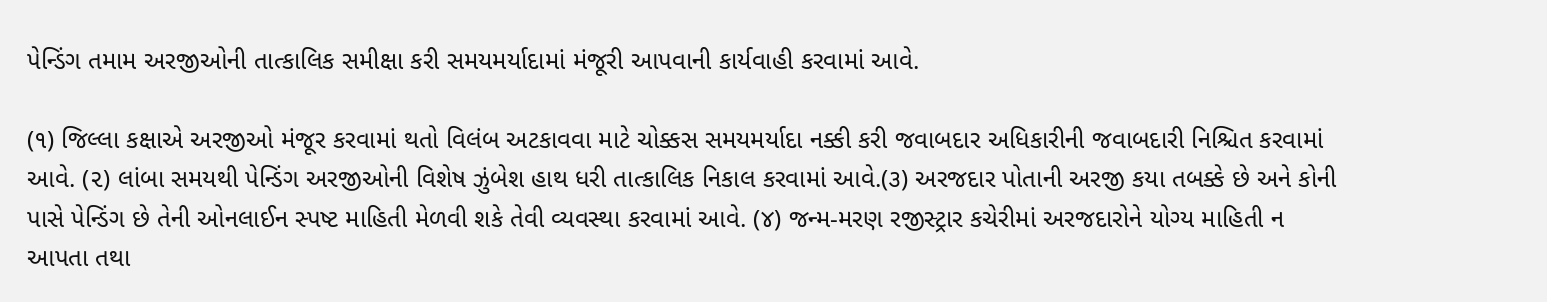પેન્ડિંગ તમામ અરજીઓની તાત્કાલિક સમીક્ષા કરી સમયમર્યાદામાં મંજૂરી આપવાની કાર્યવાહી કરવામાં આવે.

(૧) જિલ્લા કક્ષાએ અરજીઓ મંજૂર કરવામાં થતો વિલંબ અટકાવવા માટે ચોક્કસ સમયમર્યાદા નક્કી કરી જવાબદાર અધિકારીની જવાબદારી નિશ્ચિત કરવામાં આવે. (૨) લાંબા સમયથી પેન્ડિંગ અરજીઓની વિશેષ ઝુંબેશ હાથ ધરી તાત્કાલિક નિકાલ કરવામાં આવે.(૩) અરજદાર પોતાની અરજી કયા તબક્કે છે અને કોની પાસે પેન્ડિંગ છે તેની ઓનલાઈન સ્પષ્ટ માહિતી મેળવી શકે તેવી વ્યવસ્થા કરવામાં આવે. (૪) જન્મ-મરણ રજીસ્ટ્રાર કચેરીમાં અરજદારોને યોગ્ય માહિતી ન આપતા તથા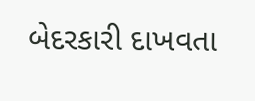બેદરકારી દાખવતા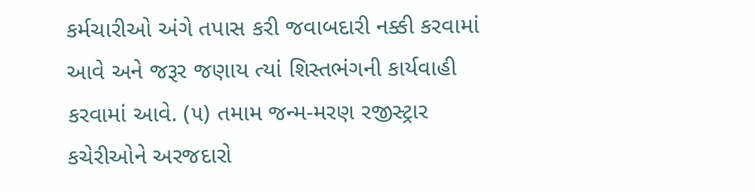કર્મચારીઓ અંગે તપાસ કરી જવાબદારી નક્કી કરવામાં આવે અને જરૂર જણાય ત્યાં શિસ્તભંગની કાર્યવાહી કરવામાં આવે. (૫) તમામ જન્મ-મરણ રજીસ્ટ્રાર કચેરીઓને અરજદારો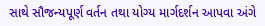સાથે સૌજન્યપૂર્ણ વર્તન તથા યોગ્ય માર્ગદર્શન આપવા અંગે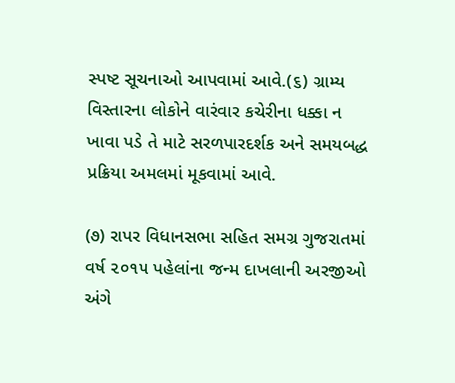સ્પષ્ટ સૂચનાઓ આપવામાં આવે.(૬) ગ્રામ્ય વિસ્તારના લોકોને વારંવાર કચેરીના ધક્કા ન ખાવા પડે તે માટે સરળપારદર્શક અને સમયબદ્ધ પ્રક્રિયા અમલમાં મૂકવામાં આવે.

(૭) રાપર વિધાનસભા સહિત સમગ્ર ગુજરાતમાં વર્ષ ૨૦૧૫ પહેલાંના જન્મ દાખલાની અરજીઓ અંગે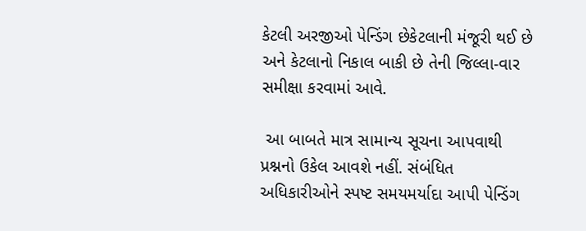કેટલી અરજીઓ પેન્ડિંગ છેકેટલાની મંજૂરી થઈ છે અને કેટલાનો નિકાલ બાકી છે તેની જિલ્લા-વાર સમીક્ષા કરવામાં આવે.

 આ બાબતે માત્ર સામાન્ય સૂચના આપવાથી પ્રશ્નનો ઉકેલ આવશે નહીં. સંબંધિત અધિકારીઓને સ્પષ્ટ સમયમર્યાદા આપી પેન્ડિંગ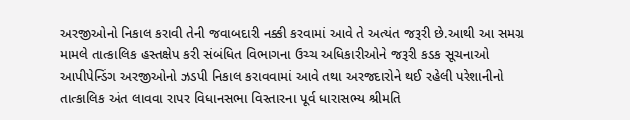અરજીઓનો નિકાલ કરાવી તેની જવાબદારી નક્કી કરવામાં આવે તે અત્યંત જરૂરી છે.આથી આ સમગ્ર મામલે તાત્કાલિક હસ્તક્ષેપ કરી સંબંધિત વિભાગના ઉચ્ચ અધિકારીઓને જરૂરી કડક સૂચનાઓ આપીપેન્ડિંગ અરજીઓનો ઝડપી નિકાલ કરાવવામાં આવે તથા અરજદારોને થઈ રહેલી પરેશાનીનો તાત્કાલિક અંત લાવવા રાપર વિધાનસભા વિસ્તારના પૂર્વ ધારાસભ્ય શ્રીમતિ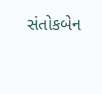સંતોકબેન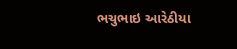ભચુભાઇ આરેઠીયા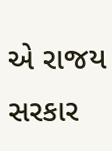એ રાજય સરકાર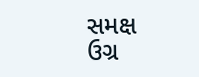સમક્ષ ઉગ્ર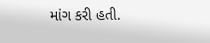માંગ કરી હતી.